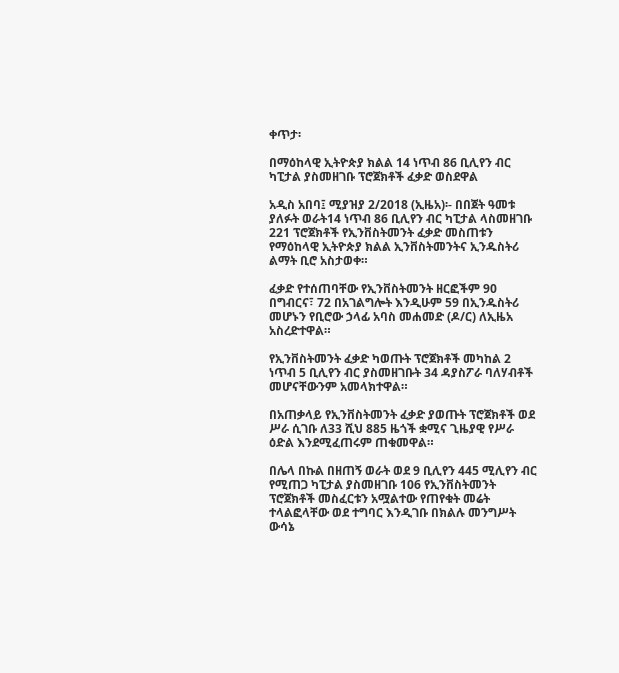ቀጥታ፡

በማዕከላዊ ኢትዮጵያ ክልል 14 ነጥብ 86 ቢሊየን ብር ካፒታል ያስመዘገቡ ፕሮጀክቶች ፈቃድ ወስደዋል

አዲስ አበባ፤ ሚያዝያ 2/2018 (ኢዜአ)፡- በበጀት ዓመቱ ያለፉት ወራት14 ነጥብ 86 ቢሊየን ብር ካፒታል ላስመዘገቡ 221 ፕሮጀክቶች የኢንቨስትመንት ፈቃድ መስጠቱን የማዕከላዊ ኢትዮጵያ ክልል ኢንቨስትመንትና ኢንዱስትሪ ልማት ቢሮ አስታወቀ።

ፈቃድ የተሰጠባቸው የኢንቨስትመንት ዘርፎችም 90 በግብርና፣ 72 በአገልግሎት እንዲሁም 59 በኢንዱስትሪ መሆኑን የቢሮው ኃላፊ አባስ መሐመድ (ዶ/ር) ለኢዜአ አስረድተዋል።

የኢንቨስትመንት ፈቃድ ካወጡት ፕሮጀክቶች መካከል 2 ነጥብ 5 ቢሊየን ብር ያስመዘገቡት 34 ዳያስፖራ ባለሃብቶች መሆናቸውንም አመላክተዋል።

በአጠቃላይ የኢንቨስትመንት ፈቃድ ያወጡት ፕሮጀክቶች ወደ ሥራ ሲገቡ ለ33 ሺህ 885 ዜጎች ቋሚና ጊዜያዊ የሥራ ዕድል እንደሚፈጠሩም ጠቁመዋል።

በሌላ በኩል በዘጠኝ ወራት ወደ 9 ቢሊየን 445 ሚሊየን ብር የሚጠጋ ካፒታል ያስመዘገቡ 106 የኢንቨስትመንት ፕሮጀክቶች መስፈርቱን አሟልተው የጠየቁት መሬት ተላልፎላቸው ወደ ተግባር እንዲገቡ በክልሉ መንግሥት ውሳኔ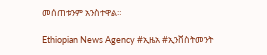መሰጠቱንም አንስተዋል።

Ethiopian News Agency #ኢዜአ #ኢንቨስትመንት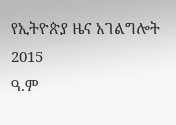የኢትዮጵያ ዜና አገልግሎት
2015
ዓ.ም